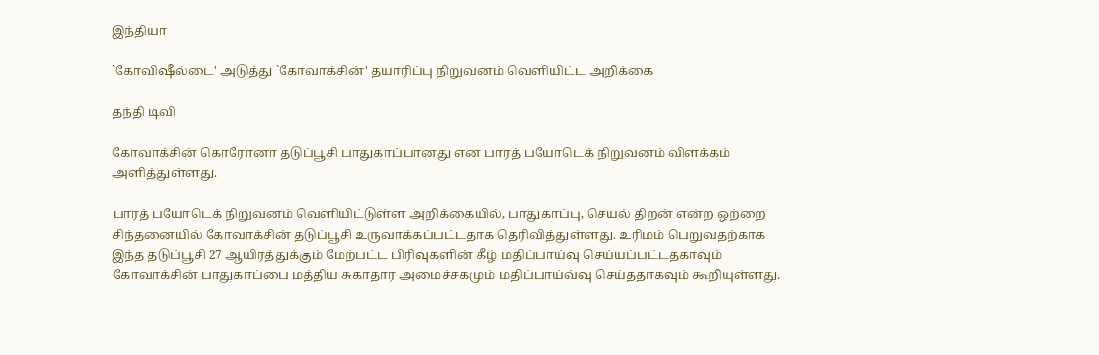இந்தியா

`கோவிஷீல்டை' அடுத்து `கோவாக்சின்' தயாரிப்பு நிறுவனம் வெளியிட்ட அறிக்கை

தந்தி டிவி

கோவாக்சின் கொரோனா தடுப்பூசி பாதுகாப்பானது என பாரத் பயோடெக் நிறுவனம் விளக்கம் அளித்துள்ளது.

பாரத் பயோடெக் நிறுவனம் வெளியிட்டுள்ள அறிக்கையில், பாதுகாப்பு, செயல் திறன் என்ற ஒற்றை சிந்தனையில் கோவாக்சின் தடுப்பூசி உருவாக்கப்பட்டதாக தெரிவித்துள்ளது. உரிமம் பெறுவதற்காக இந்த தடுப்பூசி 27 ஆயிரத்துக்கும் மேற்பட்ட பிரிவுகளின் கீழ் மதிப்பாய்வு செய்யப்பட்டதகாவும் கோவாக்சின் பாதுகாப்பை மத்திய சுகாதார அமைச்சகமும் மதிப்பாய்வ்வு செய்ததாகவும் கூறியுள்ளது.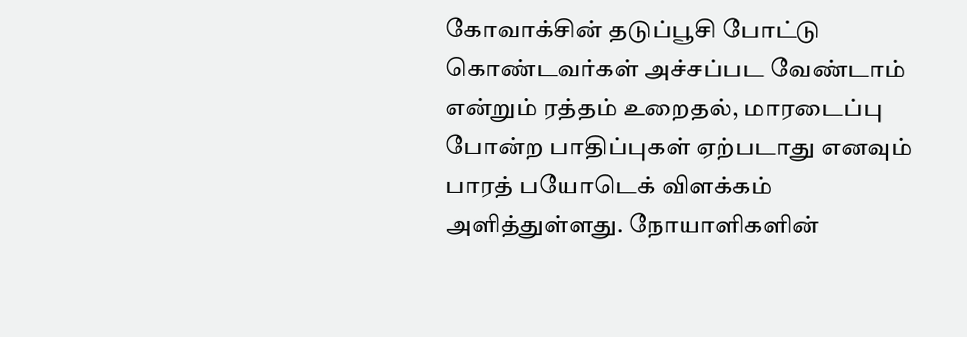கோவாக்சின் தடுப்பூசி போட்டு கொண்டவர்கள் அச்சப்பட வேண்டாம் என்றும் ரத்தம் உறைதல், மாரடைப்பு போன்ற பாதிப்புகள் ஏற்படாது எனவும் பாரத் பயோடெக் விளக்கம் அளித்துள்ளது. நோயாளிகளின்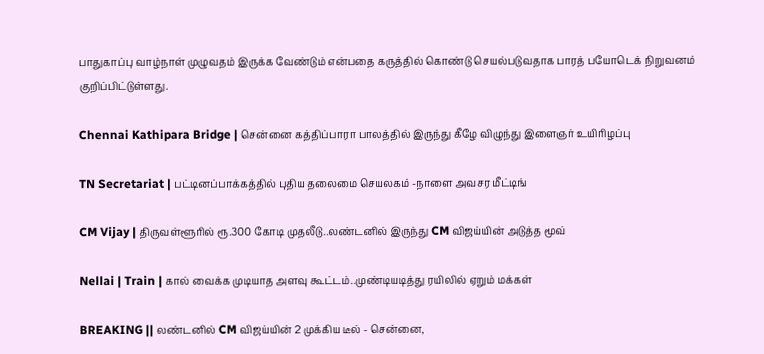பாதுகாப்பு வாழ்நாள் முழுவதம் இருக்க வேண்டும் என்பதை கருத்தில் கொண்டு செயல்படுவதாக பாரத் பயோடெக் நிறுவனம் குறிப்பிட்டுள்ளது.

Chennai Kathipara Bridge | சென்னை கத்திப்பாரா பாலத்தில் இருந்து கீழே விழுந்து இளைஞர் உயிரிழப்பு

TN Secretariat | பட்டினப்பாக்கத்தில் புதிய தலைமை செயலகம் -நாளை அவசர மீட்டிங்

CM Vijay | திருவள்ளூரில் ரூ.300 கோடி முதலீடு..லண்டனில் இருந்து CM விஜய்யின் அடுத்த மூவ்

Nellai | Train | கால் வைக்க முடியாத அளவு கூட்டம்..முண்டியடித்து ரயிலில் ஏறும் மக்கள்

BREAKING || லண்டனில் CM விஜய்யின் 2 முக்கிய டீல் - சென்னை,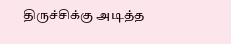திருச்சிக்கு அடித்த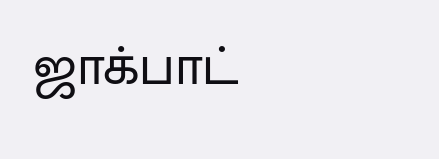ஜாக்பாட்